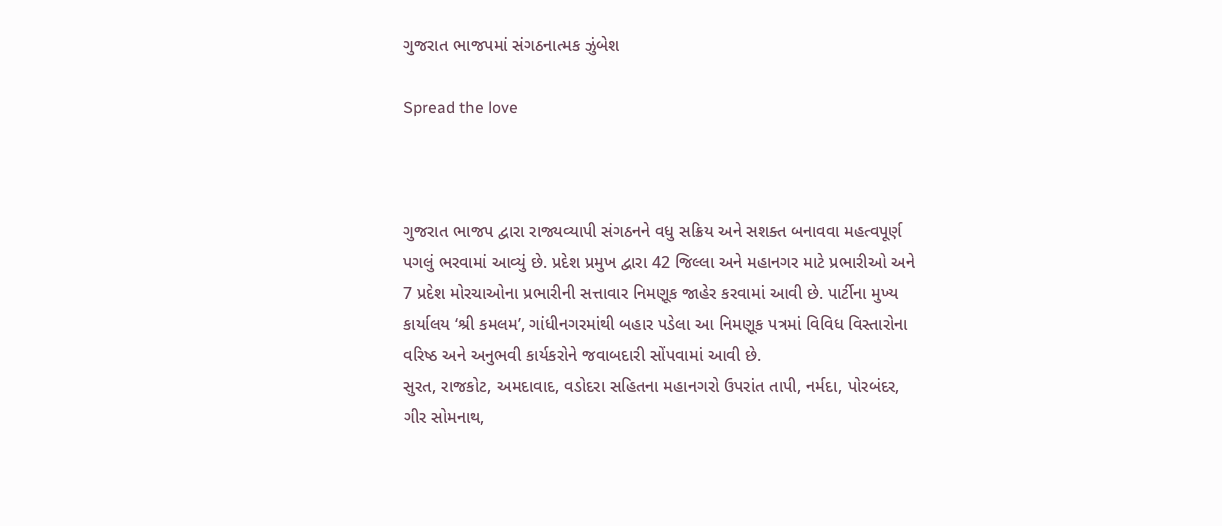ગુજરાત ભાજપમાં સંગઠનાત્મક ઝુંબેશ

Spread the love



ગુજરાત ભાજપ દ્વારા રાજ્યવ્યાપી સંગઠનને વધુ સક્રિય અને સશક્ત બનાવવા મહત્વપૂર્ણ પગલું ભરવામાં આવ્યું છે. પ્રદેશ પ્રમુખ દ્વારા 42 જિલ્લા અને મહાનગર માટે પ્રભારીઓ અને 7 પ્રદેશ મોરચાઓના પ્રભારીની સત્તાવાર નિમણૂક જાહેર કરવામાં આવી છે. પાર્ટીના મુખ્ય કાર્યાલય ‘શ્રી કમલમ’, ગાંધીનગરમાંથી બહાર પડેલા આ નિમણૂક પત્રમાં વિવિધ વિસ્તારોના વરિષ્ઠ અને અનુભવી કાર્યકરોને જવાબદારી સોંપવામાં આવી છે.
સુરત, રાજકોટ, અમદાવાદ, વડોદરા સહિતના મહાનગરો ઉપરાંત તાપી, નર્મદા, પોરબંદર, ગીર સોમનાથ,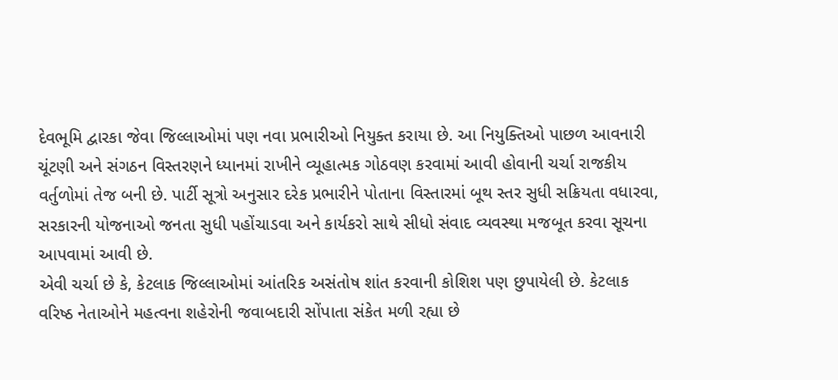દેવભૂમિ દ્વારકા જેવા જિલ્લાઓમાં પણ નવા પ્રભારીઓ નિયુક્ત કરાયા છે. આ નિયુક્તિઓ પાછળ આવનારી ચૂંટણી અને સંગઠન વિસ્તરણને ધ્યાનમાં રાખીને વ્યૂહાત્મક ગોઠવણ કરવામાં આવી હોવાની ચર્ચા રાજકીય વર્તુળોમાં તેજ બની છે. પાર્ટી સૂત્રો અનુસાર દરેક પ્રભારીને પોતાના વિસ્તારમાં બૂથ સ્તર સુધી સક્રિયતા વધારવા, સરકારની યોજનાઓ જનતા સુધી પહોંચાડવા અને કાર્યકરો સાથે સીધો સંવાદ વ્યવસ્થા મજબૂત કરવા સૂચના આપવામાં આવી છે.
એવી ચર્ચા છે કે, કેટલાક જિલ્લાઓમાં આંતરિક અસંતોષ શાંત કરવાની કોશિશ પણ છુપાયેલી છે. કેટલાક વરિષ્ઠ નેતાઓને મહત્વના શહેરોની જવાબદારી સોંપાતા સંકેત મળી રહ્યા છે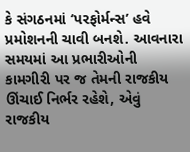કે સંગઠનમાં ‘પરફોર્મન્સ’ હવે પ્રમોશનની ચાવી બનશે. આવનારા સમયમાં આ પ્રભારીઓની કામગીરી પર જ તેમની રાજકીય ઊંચાઈ નિર્ભર રહેશે, એવું રાજકીય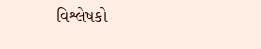વિશ્લેષકો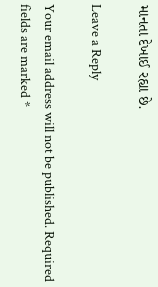માનતા દેખાઈ રહ્યા છે.

Leave a Reply

Your email address will not be published. Required fields are marked *